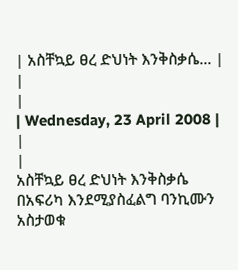| አስቸኳይ ፀረ ድህነት እንቅስቃሴ... |
|
|
| Wednesday, 23 April 2008 | |
|
አስቸኳይ ፀረ ድህነት እንቅስቃሴ በአፍሪካ እንደሚያስፈልግ ባንኪሙን አስታወቁ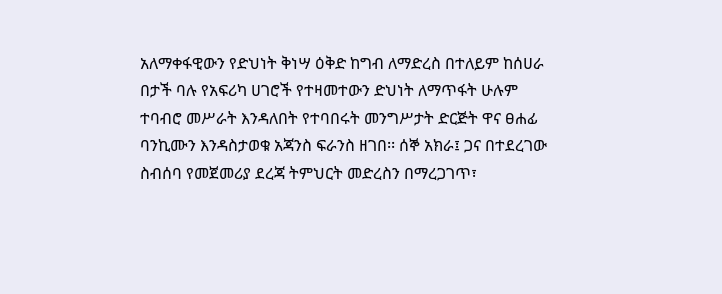አለማቀፋዊውን የድህነት ቅነሣ ዕቅድ ከግብ ለማድረስ በተለይም ከሰሀራ በታች ባሉ የአፍሪካ ሀገሮች የተዛመተውን ድህነት ለማጥፋት ሁሉም ተባብሮ መሥራት እንዳለበት የተባበሩት መንግሥታት ድርጅት ዋና ፀሐፊ ባንኪሙን እንዳስታወቁ አጃንስ ፍራንስ ዘገበ፡፡ ሰኞ አክራ፤ ጋና በተደረገው ስብሰባ የመጀመሪያ ደረጃ ትምህርት መድረስን በማረጋገጥ፣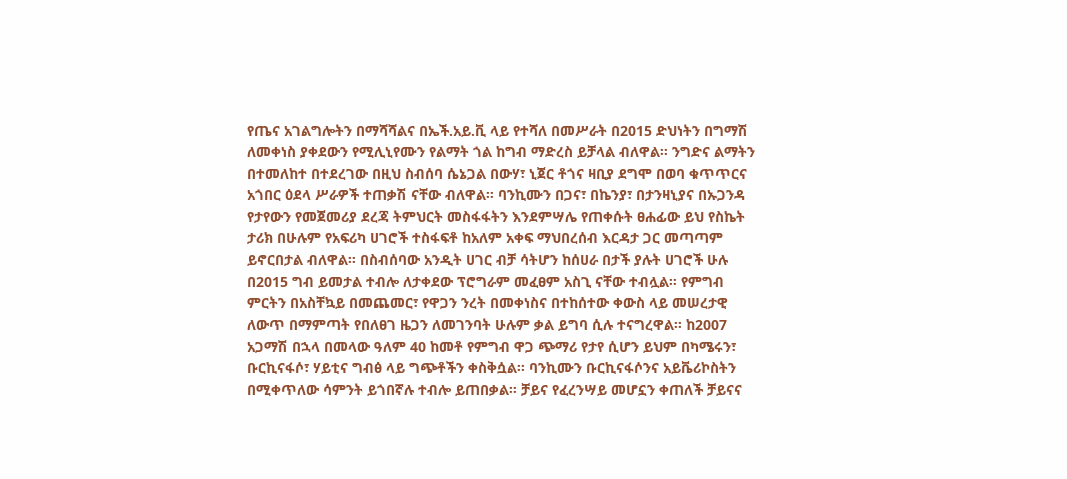የጤና አገልግሎትን በማሻሻልና በኤች.አይ.ቪ ላይ የተሻለ በመሥራት በ2015 ድህነትን በግማሽ ለመቀነስ ያቀደውን የሚሊኒየሙን የልማት ጎል ከግብ ማድረስ ይቻላል ብለዋል፡፡ ንግድና ልማትን በተመለከተ በተደረገው በዚህ ስብሰባ ሴኔጋል በውሃ፣ ኒጀር ቶጎና ዛቢያ ደግሞ በወባ ቁጥጥርና አጎበር ዕደላ ሥራዎች ተጠቃሽ ናቸው ብለዋል፡፡ ባንኪሙን በጋና፣ በኬንያ፣ በታንዛኒያና በኡጋንዳ የታየውን የመጀመሪያ ደረጃ ትምህርት መስፋፋትን እንደምሣሌ የጠቀሱት ፀሐፊው ይህ የስኬት ታሪክ በሁሉም የአፍሪካ ሀገሮች ተስፋፍቶ ከአለም አቀፍ ማህበረሰብ እርዳታ ጋር መጣጣም ይኖርበታል ብለዋል፡፡ በስብሰባው አንዲት ሀገር ብቻ ሳትሆን ከሰሀራ በታች ያሉት ሀገሮች ሁሉ በ2015 ግብ ይመታል ተብሎ ለታቀደው ፕሮግራም መፈፀም አስጊ ናቸው ተብሏል፡፡ የምግብ ምርትን በአስቸኳይ በመጨመር፣ የዋጋን ንረት በመቀነስና በተከሰተው ቀውስ ላይ መሠረታዊ ለውጥ በማምጣት የበለፀገ ዜጋን ለመገንባት ሁሉም ቃል ይግባ ሲሉ ተናግረዋል፡፡ ከ2007 አጋማሽ በኋላ በመላው ዓለም 40 ከመቶ የምግብ ዋጋ ጭማሪ የታየ ሲሆን ይህም በካሜሩን፣ ቡርኪናፋሶ፣ ሃይቲና ግብፅ ላይ ግጭቶችን ቀስቅሷል፡፡ ባንኪሙን ቡርኪናፋሶንና አይቬሪኮስትን በሚቀጥለው ሳምንት ይጎበኛሉ ተብሎ ይጠበቃል፡፡ ቻይና የፈረንሣይ መሆኗን ቀጠለች ቻይናና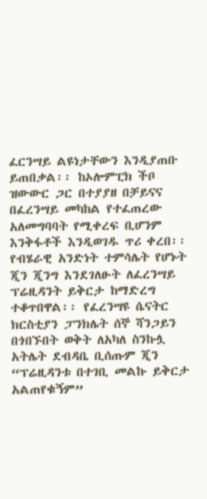ፈርንሣይ ልዩነታቸውን እንዲያጠቡ ይጠበቃል፡፡ ከኦሎምፒክ ችቦ ዝውውር ጋር በተያያዘ በቻይናና በፈረንሣይ መካከል የተፈጠረው አለመግባባት የሚቀረፍ ቢሆንም እንቅፋቶች እንዲወገዱ ጥሪ ቀረበ፡፡ የብሄራዊ አንድነት ተምሳሌት የሆኑት ጂን ጂንግ እንደገለፁት ለፈረንሣይ ፕሬዚዳንት ይቅርታ ከማድረግ ተቆጥበዋል፡፡ የፈረንሣዩ ሴናትር ክርስቲያን ፓንክሌት ሰኞ ሻንጋይን በጎበኙበት ወቅት ለአካለ ስንኩሏ አትሌት ደብዳቤ ቢሰጡም ጂን “ፕሬዚዳንቱ በተገቢ መልኩ ይቅርታ አልጠየቁኝም”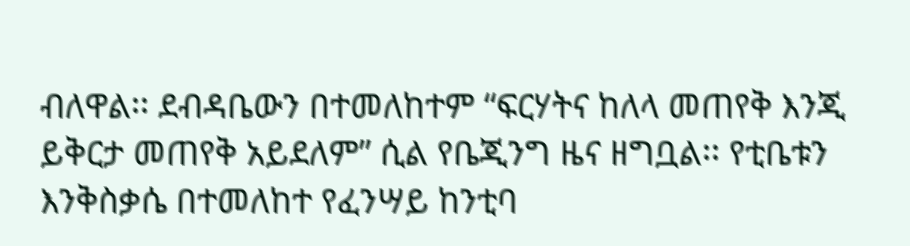ብለዋል፡፡ ደብዳቤውን በተመለከተም “ፍርሃትና ከለላ መጠየቅ እንጂ ይቅርታ መጠየቅ አይደለም” ሲል የቤጂንግ ዜና ዘግቧል፡፡ የቲቤቱን እንቅስቃሴ በተመለከተ የፈንሣይ ከንቲባ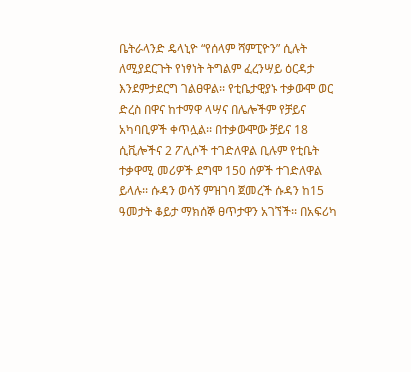ቤትራላንድ ዴላኒዮ “የሰላም ሻምፒዮን” ሲሉት ለሚያደርጉት የነፃነት ትግልም ፈረንሣይ ዕርዳታ እንደምታደርግ ገልፀዋል፡፡ የቲቤታዊያኑ ተቃውሞ ወር ድረስ በዋና ከተማዋ ላሣና በሌሎችም የቻይና አካባቢዎች ቀጥሏል፡፡ በተቃውሞው ቻይና 18 ሲቪሎችና 2 ፖሊሶች ተገድለዋል ቢሉም የቲቤት ተቃዋሚ መሪዎች ደግሞ 150 ሰዎች ተገድለዋል ይላሉ፡፡ ሱዳን ወሳኝ ምዝገባ ጀመረች ሱዳን ከ15 ዓመታት ቆይታ ማክሰኞ ፀጥታዋን አገኘች፡፡ በአፍሪካ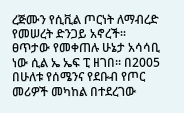ረጅሙን የሲቪል ጦርነት ለማብረድ የመሠረት ድንጋይ አኖረች፡፡ ፀጥታው የመቀጠሉ ሁኔታ አሳሳቢ ነው ሲል ኤ ኤፍ ፒ ዘገበ፡፡ በ2005 በሁለቱ የሰሜንና የደቡብ የጦር መሪዎች መካከል በተደረገው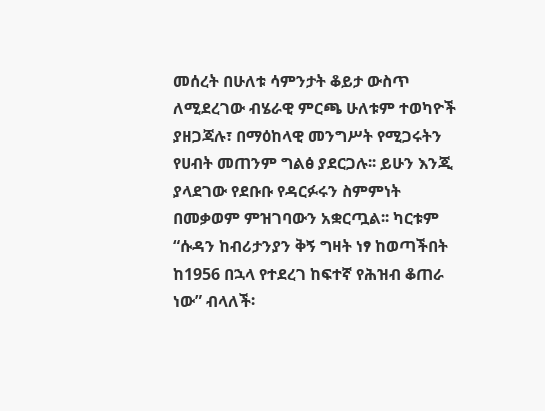መሰረት በሁለቱ ሳምንታት ቆይታ ውስጥ ለሚደረገው ብሄራዊ ምርጫ ሁለቱም ተወካዮች ያዘጋጃሉ፣ በማዕከላዊ መንግሥት የሚጋሩትን የሀብት መጠንም ግልፅ ያደርጋሉ፡፡ ይሁን እንጂ ያላደገው የደቡቡ የዳርፉሩን ስምምነት በመቃወም ምዝገባውን አቋርጧል፡፡ ካርቱም “ሱዳን ከብሪታንያን ቅኝ ግዛት ነፃ ከወጣችበት ከ1956 በኋላ የተደረገ ከፍተኛ የሕዝብ ቆጠራ ነው” ብላለች፡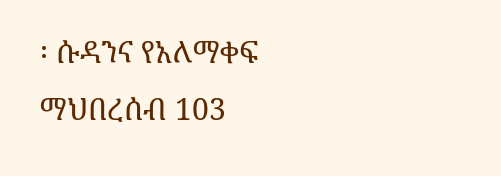፡ ሱዳንና የአለማቀፍ ማህበረሰብ 103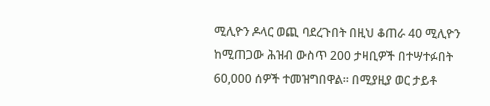ሚሊዮን ዶላር ወጪ ባደረጉበት በዚህ ቆጠራ 40 ሚሊዮን ከሚጠጋው ሕዝብ ውስጥ 200 ታዛቢዎች በተሣተፉበት 60,000 ሰዎች ተመዝግበዋል፡፡ በሚያዚያ ወር ታይቶ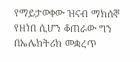የማይታወቀው ዝናብ ማክሰኞ የዘነበ ሲሆን ቆጠራው ግን በኤሌክትሪክ መቋረጥ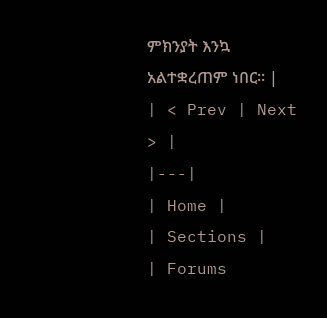ምክንያት እንኳ አልተቋረጠም ነበር፡፡ |
| < Prev | Next > |
|---|
| Home |
| Sections |
| Forums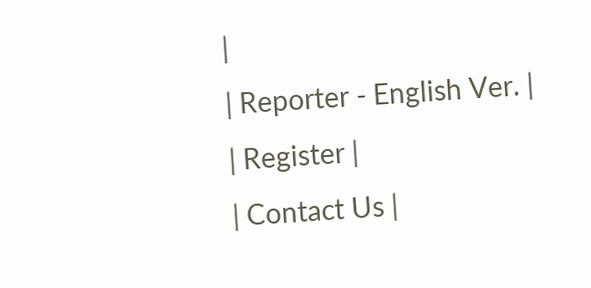|
| Reporter - English Ver. |
| Register |
| Contact Us |